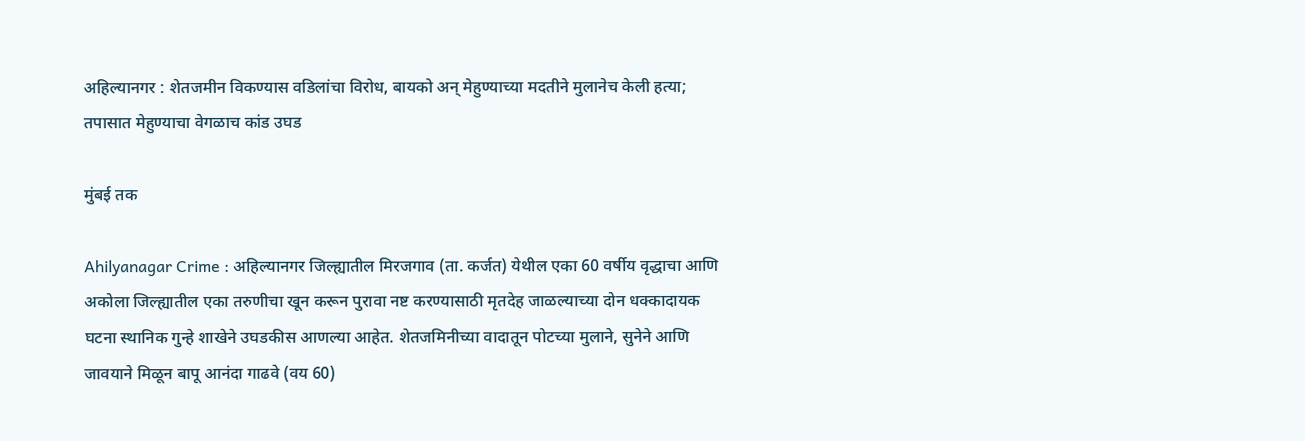अहिल्यानगर : शेतजमीन विकण्यास वडिलांचा विरोध, बायको अन् मेहुण्याच्या मदतीने मुलानेच केली हत्या; तपासात मेहुण्याचा वेगळाच कांड उघड

मुंबई तक

Ahilyanagar Crime : अहिल्यानगर जिल्ह्यातील मिरजगाव (ता. कर्जत) येथील एका 60 वर्षीय वृद्धाचा आणि अकोला जिल्ह्यातील एका तरुणीचा खून करून पुरावा नष्ट करण्यासाठी मृतदेह जाळल्याच्या दोन धक्कादायक घटना स्थानिक गुन्हे शाखेने उघडकीस आणल्या आहेत. शेतजमिनीच्या वादातून पोटच्या मुलाने, सुनेने आणि जावयाने मिळून बापू आनंदा गाढवे (वय 60)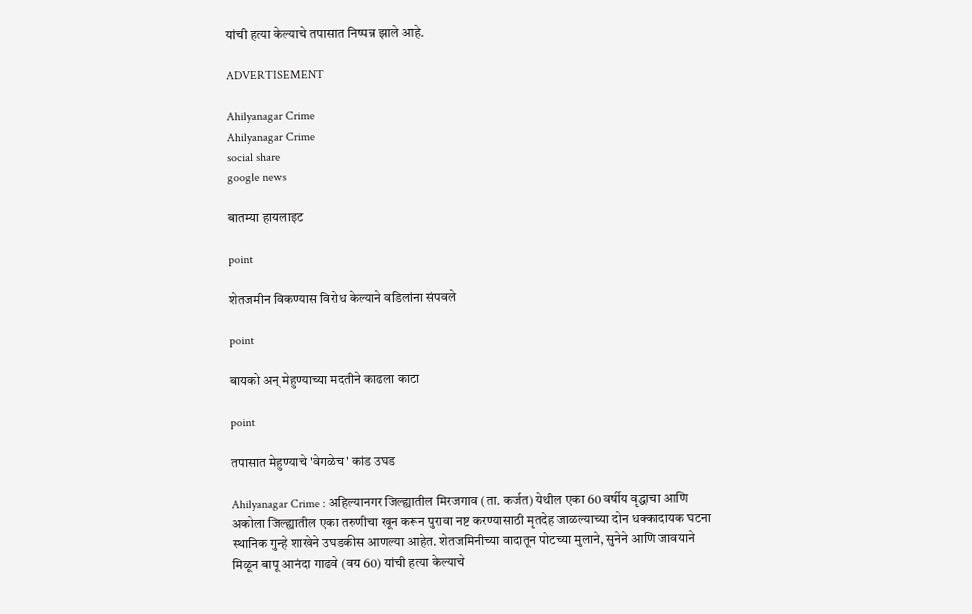यांची हत्या केल्याचे तपासात निष्पन्न झाले आहे.

ADVERTISEMENT

Ahilyanagar Crime
Ahilyanagar Crime
social share
google news

बातम्या हायलाइट

point

शेतजमीन विकण्यास विरोध केल्याने वडिलांना संपवले

point

बायको अन् मेहुण्याच्या मदतीने काढला काटा

point

तपासात मेहुण्याचे 'वेगळेच' कांड उघड

Ahilyanagar Crime : अहिल्यानगर जिल्ह्यातील मिरजगाव (ता. कर्जत) येथील एका 60 वर्षीय वृद्धाचा आणि अकोला जिल्ह्यातील एका तरुणीचा खून करून पुरावा नष्ट करण्यासाठी मृतदेह जाळल्याच्या दोन धक्कादायक घटना स्थानिक गुन्हे शाखेने उघडकीस आणल्या आहेत. शेतजमिनीच्या वादातून पोटच्या मुलाने, सुनेने आणि जावयाने मिळून बापू आनंदा गाढवे (वय 60) यांची हत्या केल्याचे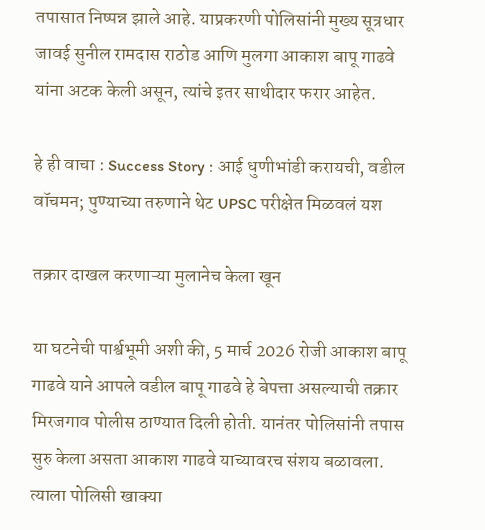तपासात निष्पन्न झाले आहे. याप्रकरणी पोलिसांनी मुख्य सूत्रधार जावई सुनील रामदास राठोड आणि मुलगा आकाश बापू गाढवे यांना अटक केली असून, त्यांचे इतर साथीदार फरार आहेत.

हे ही वाचा : Success Story : आई धुणीभांडी करायची, वडील वॉचमन; पुण्याच्या तरुणाने थेट UPSC परीक्षेत मिळवलं यश

तक्रार दाखल करणाऱ्या मुलानेच केला खून

या घटनेची पार्श्वभूमी अशी की, 5 मार्च 2026 रोजी आकाश बापू गाढवे याने आपले वडील बापू गाढवे हे बेपत्ता असल्याची तक्रार मिरजगाव पोलीस ठाण्यात दिली होती. यानंतर पोलिसांनी तपास सुरु केला असता आकाश गाढवे याच्यावरच संशय बळावला. त्याला पोलिसी खाक्या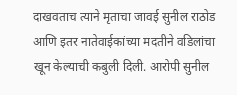दाखवताच त्याने मृताचा जावई सुनील राठोड आणि इतर नातेवाईकांच्या मदतीने वडिलांचा खून केल्याची कबुली दिली. आरोपी सुनील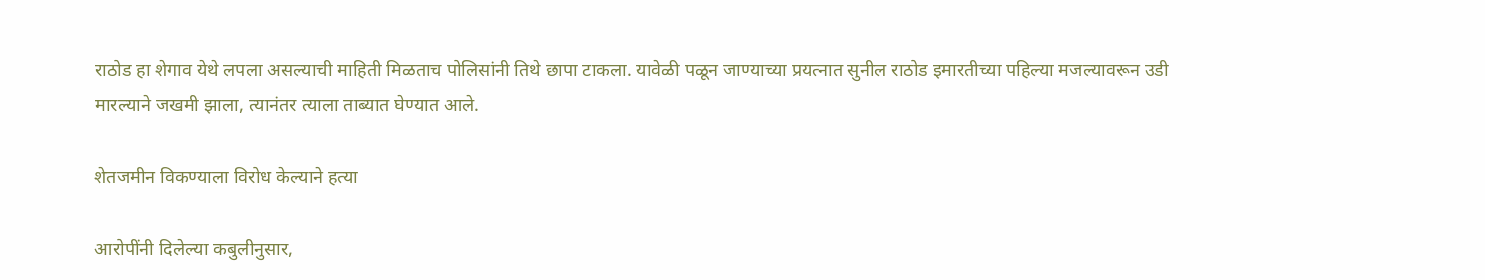राठोड हा शेगाव येथे लपला असल्याची माहिती मिळताच पोलिसांनी तिथे छापा टाकला. यावेळी पळून जाण्याच्या प्रयत्नात सुनील राठोड इमारतीच्या पहिल्या मजल्यावरून उडी मारल्याने जखमी झाला, त्यानंतर त्याला ताब्यात घेण्यात आले.

शेतजमीन विकण्याला विरोध केल्याने हत्या

आरोपींनी दिलेल्या कबुलीनुसार,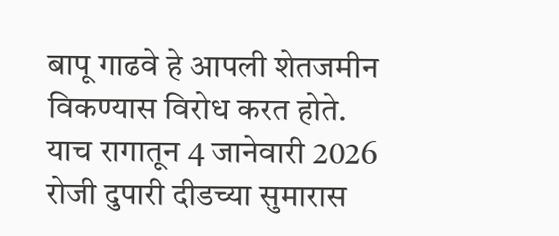बापू गाढवे हे आपली शेतजमीन विकण्यास विरोध करत होते. याच रागातून 4 जानेवारी 2026 रोजी दुपारी दीडच्या सुमारास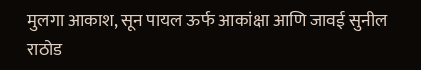मुलगा आकाश, सून पायल ऊर्फ आकांक्षा आणि जावई सुनील राठोड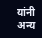यांनी अन्य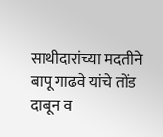साथीदारांच्या मदतीने बापू गाढवे यांचे तोंड दाबून व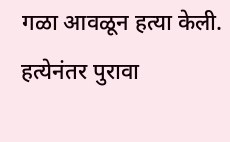गळा आवळून हत्या केली. हत्येनंतर पुरावा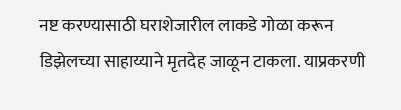नष्ट करण्यासाठी घराशेजारील लाकडे गोळा करून डिझेलच्या साहाय्याने मृतदेह जाळून टाकला. याप्रकरणी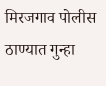मिरजगाव पोलीस ठाण्यात गुन्हा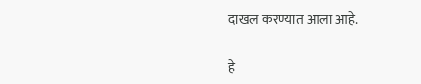दाखल करण्यात आला आहे.

हे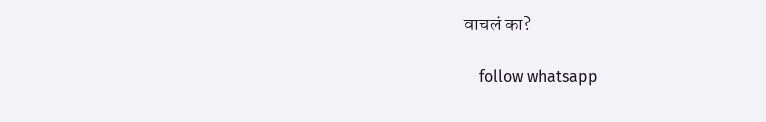वाचलं का?

    follow whatsapp